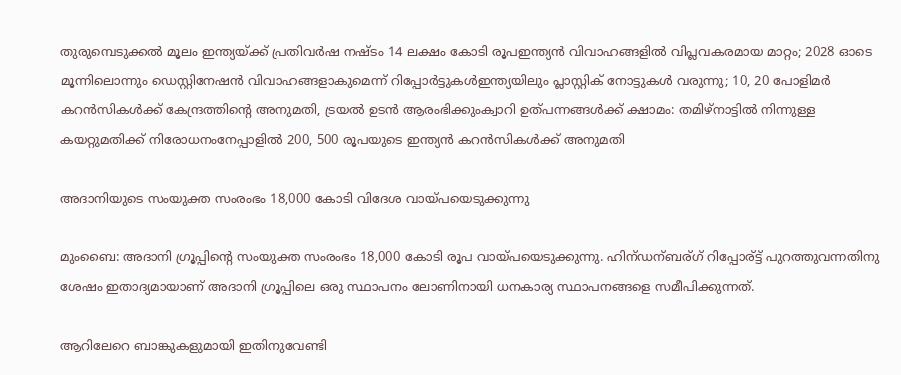തുരുമ്പെടുക്കൽ മൂലം ഇന്ത്യയ്ക്ക് പ്രതിവര്‍ഷ നഷ്ടം 14 ലക്ഷം കോടി രൂപഇന്ത്യൻ വിവാഹങ്ങളിൽ വിപ്ലവകരമായ മാറ്റം; 2028 ഓടെ മൂന്നിലൊന്നും ഡെസ്റ്റിനേഷൻ വിവാഹങ്ങളാകുമെന്ന് റിപ്പോർട്ടുകൾഇന്ത്യയിലും പ്ലാസ്റ്റിക് നോട്ടുകൾ വരുന്നു; 10, 20 പോളിമർ കറൻസികൾക്ക് കേന്ദ്രത്തിന്റെ അനുമതി, ട്രയൽ ഉടൻ ആരംഭിക്കുംക്വാറി ഉത്‌പന്നങ്ങള്‍ക്ക് ക്ഷാമം: തമിഴ്‌നാട്ടില്‍ നിന്നുള്ള കയറ്റുമതിക്ക് നിരോധനംനേപ്പാളിൽ 200, 500 രൂപയുടെ ഇന്ത്യൻ കറൻസികൾക്ക് അനുമതി

അദാനിയുടെ സംയുക്ത സംരംഭം 18,000 കോടി വിദേശ വായ്പയെടുക്കുന്നു

മുംബൈ: അദാനി ഗ്രൂപ്പിന്റെ സംയുക്ത സംരംഭം 18,000 കോടി രൂപ വായ്പയെടുക്കുന്നു. ഹിന്ഡന്ബര്ഗ് റിപ്പോര്ട്ട് പുറത്തുവന്നതിനു ശേഷം ഇതാദ്യമായാണ് അദാനി ഗ്രൂപ്പിലെ ഒരു സ്ഥാപനം ലോണിനായി ധനകാര്യ സ്ഥാപനങ്ങളെ സമീപിക്കുന്നത്.

ആറിലേറെ ബാങ്കുകളുമായി ഇതിനുവേണ്ടി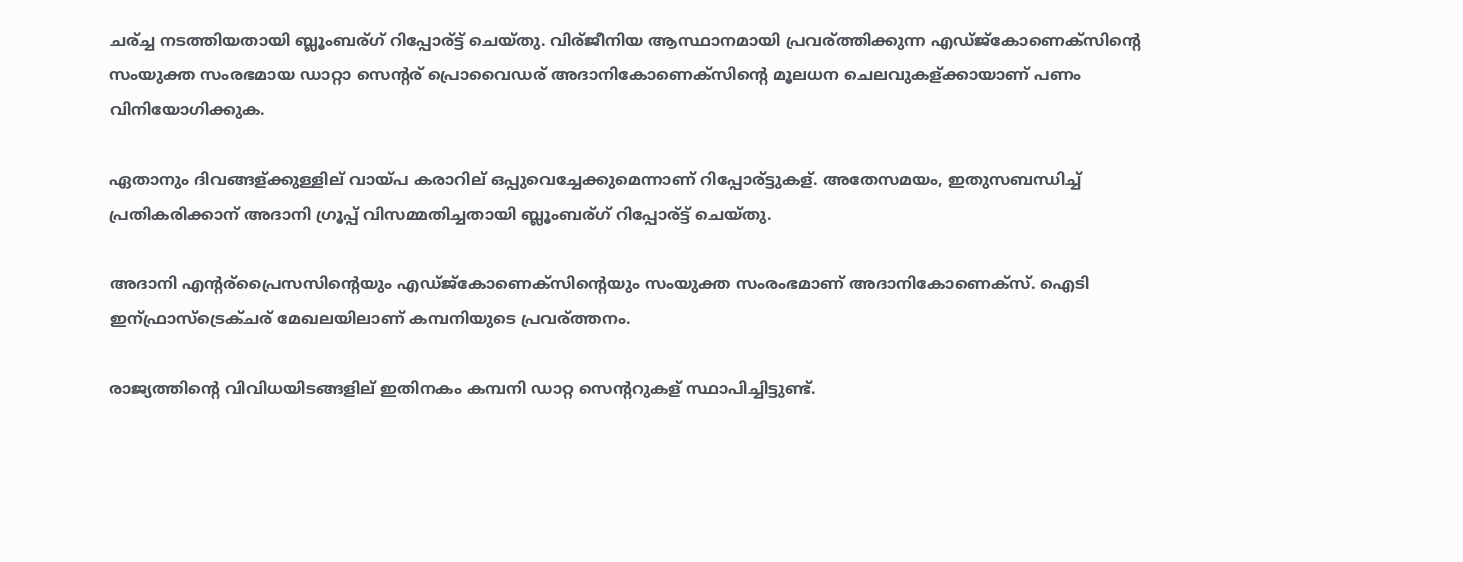ചര്ച്ച നടത്തിയതായി ബ്ലൂംബര്ഗ് റിപ്പോര്ട്ട് ചെയ്തു. വിര്ജീനിയ ആസ്ഥാനമായി പ്രവര്ത്തിക്കുന്ന എഡ്ജ്കോണെക്സിന്റെ സംയുക്ത സംരഭമായ ഡാറ്റാ സെന്റര് പ്രൊവൈഡര് അദാനികോണെക്സിന്റെ മൂലധന ചെലവുകള്ക്കായാണ് പണം വിനിയോഗിക്കുക.

ഏതാനും ദിവങ്ങള്ക്കുള്ളില് വായ്പ കരാറില് ഒപ്പുവെച്ചേക്കുമെന്നാണ് റിപ്പോര്ട്ടുകള്. അതേസമയം, ഇതുസബന്ധിച്ച് പ്രതികരിക്കാന് അദാനി ഗ്രൂപ്പ് വിസമ്മതിച്ചതായി ബ്ലൂംബര്ഗ് റിപ്പോര്ട്ട് ചെയ്തു.

അദാനി എന്റര്പ്രൈസസിന്റെയും എഡ്ജ്കോണെക്സിന്റെയും സംയുക്ത സംരംഭമാണ് അദാനികോണെക്സ്. ഐടി ഇന്ഫ്രാസ്ട്രെക്ചര് മേഖലയിലാണ് കമ്പനിയുടെ പ്രവര്ത്തനം.

രാജ്യത്തിന്റെ വിവിധയിടങ്ങളില് ഇതിനകം കമ്പനി ഡാറ്റ സെന്ററുകള് സ്ഥാപിച്ചിട്ടുണ്ട്.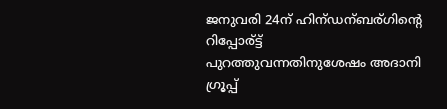ജനുവരി 24ന് ഹിന്ഡന്ബര്ഗിന്റെ റിപ്പോര്ട്ട് പുറത്തുവന്നതിനുശേഷം അദാനി ഗ്രൂപ്പ്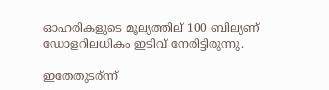ഓഹരികളുടെ മൂല്യത്തില് 100 ബില്യണ് ഡോളറിലധികം ഇടിവ് നേരിട്ടിരുന്നു.

ഇതേതുടര്ന്ന്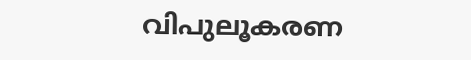വിപുലൂകരണ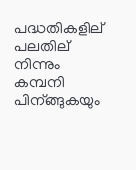പദ്ധതികളില് പലതില് നിന്നും കമ്പനി പിന്ങ്ങുകയും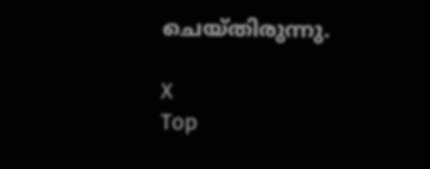ചെയ്തിരുന്നു.

X
Top